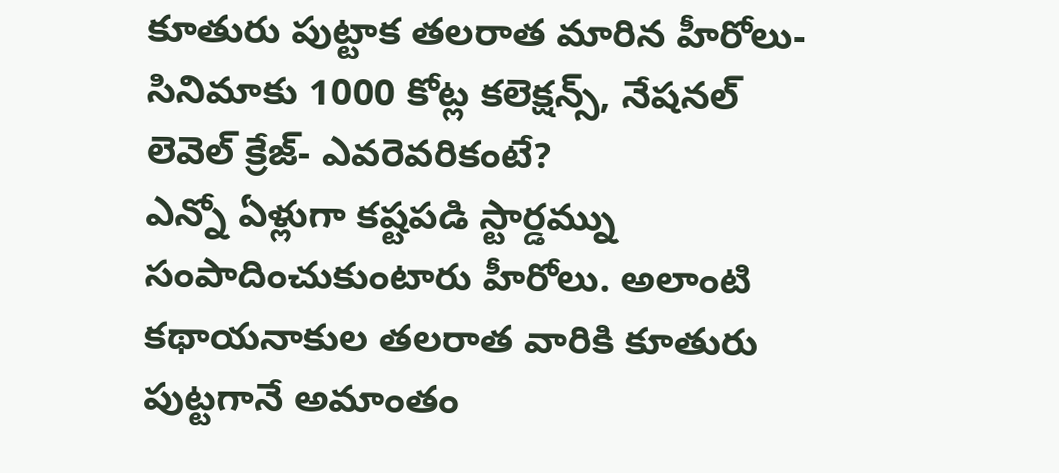కూతురు పుట్టాక తలరాత మారిన హీరోలు- సినిమాకు 1000 కోట్ల కలెక్షన్స్, నేషనల్ లెవెల్ క్రేజ్- ఎవరెవరికంటే?
ఎన్నో ఏళ్లుగా కష్టపడి స్టార్డమ్ను సంపాదించుకుంటారు హీరోలు. అలాంటి కథాయనాకుల తలరాత వారికి కూతురు పుట్టగానే అమాంతం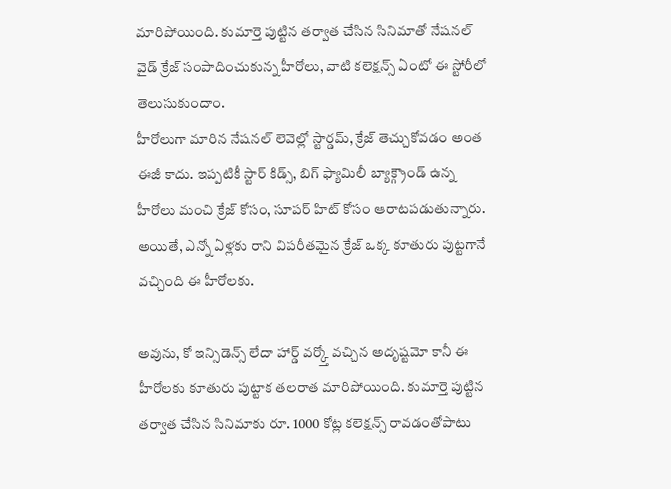మారిపోయింది. కుమార్తె పుట్టిన తర్వాత చేసిన సినిమాతో నేషనల్ వైడ్ క్రేజ్ సంపాదించుకున్న హీరోలు, వాటి కలెక్షన్స్ ఏంటో ఈ స్టోరీలో తెలుసుకుందాం.
హీరోలుగా మారిన నేషనల్ లెవెల్లో స్టార్డమ్, క్రేజ్ తెచ్చుకోవడం అంత ఈజీ కాదు. ఇప్పటికీ స్టార్ కిడ్స్, బిగ్ ఫ్యామిలీ బ్యాక్గ్రౌండ్ ఉన్న హీరోలు మంచి క్రేజ్ కోసం, సూపర్ హిట్ కోసం ఆరాటపడుతున్నారు. అయితే, ఎన్నో ఏళ్లకు రాని విపరీతమైన క్రేజ్ ఒక్క కూతురు పుట్టగానే వచ్చింది ఈ హీరోలకు.

అవును, కో ఇన్సిడెన్స్ లేదా హార్డ్ వర్క్తో వచ్చిన అదృష్టమో కానీ ఈ హీరోలకు కూతురు పుట్టాక తలరాత మారిపోయింది. కుమార్తె పుట్టిన తర్వాత చేసిన సినిమాకు రూ. 1000 కోట్ల కలెక్షన్స్ రావడంతోపాటు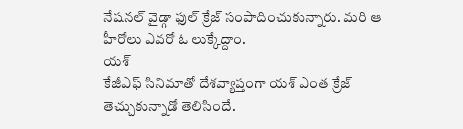నేషనల్ వైడ్గా ఫుల్ క్రేజ్ సంపాదించుకున్నారు. మరి ఆ హీరోలు ఎవరో ఓ లుక్కేద్దాం.
యశ్
కేజీఎఫ్ సినిమాతో దేశవ్యాప్తంగా యశ్ ఎంత క్రేజ్ తెచ్చుకున్నాడో తెలిసిందే.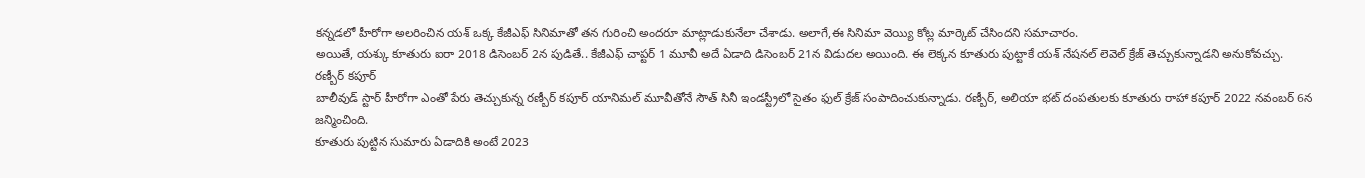కన్నడలో హీరోగా అలరించిన యశ్ ఒక్క కేజీఎఫ్ సినిమాతో తన గురించి అందరూ మాట్లాడుకునేలా చేశాడు. అలాగే,ఈ సినిమా వెయ్యి కోట్ల మార్కెట్ చేసిందని సమాచారం.
అయితే, యశ్కు కూతురు ఐరా 2018 డిసెంబర్ 2న పుడితే.. కేజీఎఫ్ చాప్టర్ 1 మూవీ అదే ఏడాది డిసెంబర్ 21న విడుదల అయింది. ఈ లెక్కన కూతురు పుట్టాకే యశ్ నేషనల్ లెవెల్ క్రేజ్ తెచ్చుకున్నాడని అనుకోవచ్చు.
రణ్బీర్ కపూర్
బాలీవుడ్ స్టార్ హీరోగా ఎంతో పేరు తెచ్చుకున్న రణ్బీర్ కపూర్ యానిమల్ మూవీతోనే సౌత్ సినీ ఇండస్ట్రీలో సైతం ఫుల్ క్రేజ్ సంపాదించుకున్నాడు. రణ్బీర్, అలియా భట్ దంపతులకు కూతురు రాహా కపూర్ 2022 నవంబర్ 6న జన్మించింది.
కూతురు పుట్టిన సుమారు ఏడాదికి అంటే 2023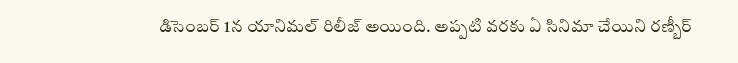డిసెంబర్ 1న యానిమల్ రిలీజ్ అయింది. అప్పటి వరకు ఏ సినిమా చేయిని రణ్బీర్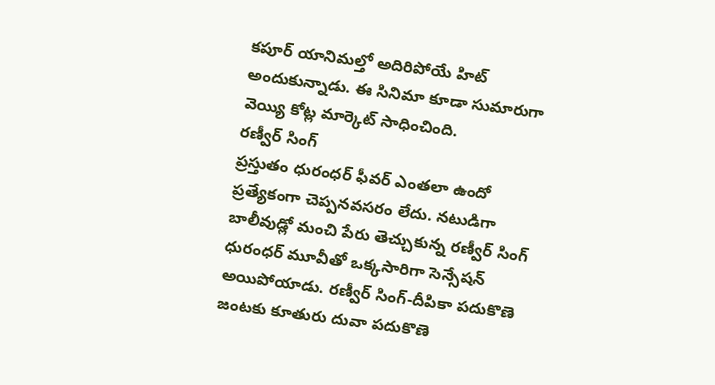కపూర్ యానిమల్తో అదిరిపోయే హిట్ అందుకున్నాడు. ఈ సినిమా కూడా సుమారుగా వెయ్యి కోట్ల మార్కెట్ సాధించింది.
రణ్వీర్ సింగ్
ప్రస్తుతం ధురంధర్ ఫీవర్ ఎంతలా ఉందో ప్రత్యేకంగా చెప్పనవసరం లేదు. నటుడిగా బాలీవుడ్లో మంచి పేరు తెచ్చుకున్న రణ్వీర్ సింగ్ ధురంధర్ మూవీతో ఒక్కసారిగా సెన్సేషన్ అయిపోయాడు. రణ్వీర్ సింగ్-దీపికా పదుకొణె జంటకు కూతురు దువా పదుకొణె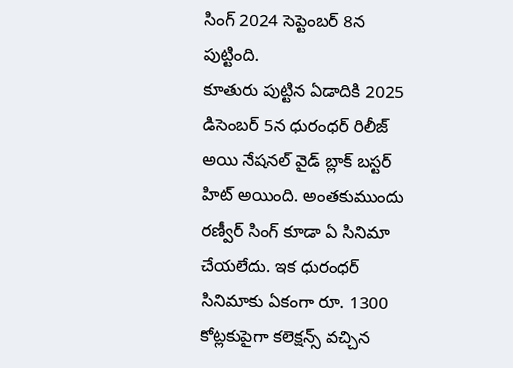సింగ్ 2024 సెప్టెంబర్ 8న పుట్టింది.
కూతురు పుట్టిన ఏడాదికి 2025 డిసెంబర్ 5న ధురంధర్ రిలీజ్ అయి నేషనల్ వైడ్ బ్లాక్ బస్టర్ హిట్ అయింది. అంతకుముందు రణ్వీర్ సింగ్ కూడా ఏ సినిమా చేయలేదు. ఇక ధురంధర్ సినిమాకు ఏకంగా రూ. 1300 కోట్లకుపైగా కలెక్షన్స్ వచ్చిన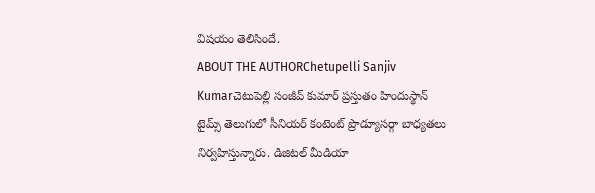విషయం తెలిసిందే.
ABOUT THE AUTHORChetupelli Sanjiv Kumarచెటుపెల్లి సంజీవ్ కుమార్ ప్రస్తుతం హిందుస్థాన్ టైమ్స్ తెలుగులో సీనియర్ కంటెంట్ ప్రొడ్యూసర్గా బాధ్యతలు నిర్వహిస్తున్నారు. డిజిటల్ మీడియా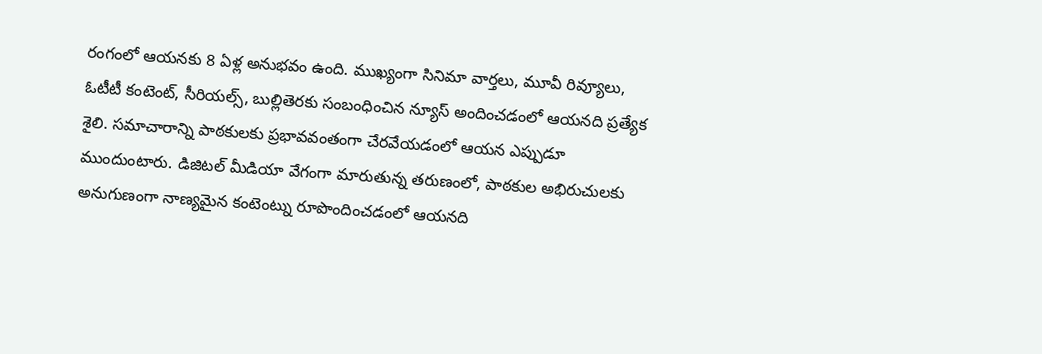రంగంలో ఆయనకు 8 ఏళ్ల అనుభవం ఉంది. ముఖ్యంగా సినిమా వార్తలు, మూవీ రివ్యూలు, ఓటీటీ కంటెంట్, సీరియల్స్, బుల్లితెరకు సంబంధించిన న్యూస్ అందించడంలో ఆయనది ప్రత్యేక శైలి. సమాచారాన్ని పాఠకులకు ప్రభావవంతంగా చేరవేయడంలో ఆయన ఎప్పుడూ ముందుంటారు. డిజిటల్ మీడియా వేగంగా మారుతున్న తరుణంలో, పాఠకుల అభిరుచులకు అనుగుణంగా నాణ్యమైన కంటెంట్ను రూపొందించడంలో ఆయనది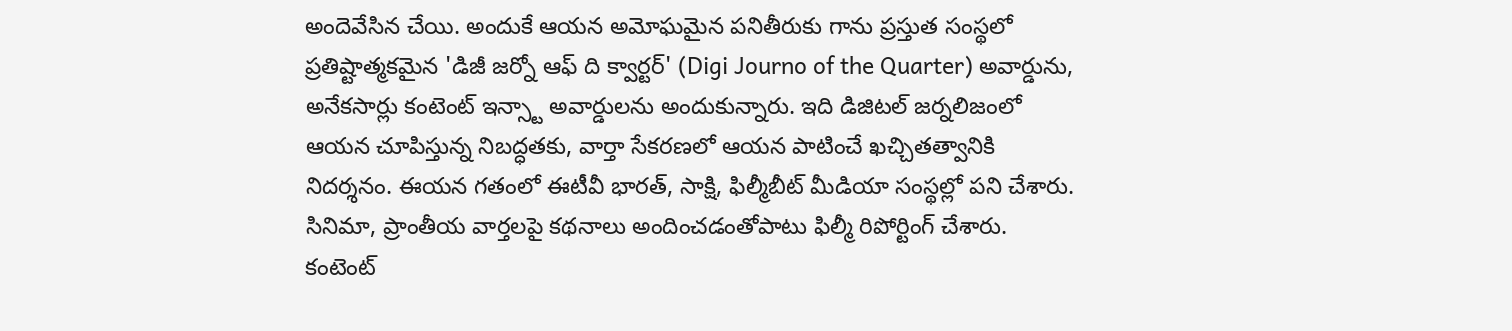అందెవేసిన చేయి. అందుకే ఆయన అమోఘమైన పనితీరుకు గాను ప్రస్తుత సంస్థలో ప్రతిష్టాత్మకమైన 'డిజీ జర్నో ఆఫ్ ది క్వార్టర్' (Digi Journo of the Quarter) అవార్డును, అనేకసార్లు కంటెంట్ ఇన్స్టా అవార్డులను అందుకున్నారు. ఇది డిజిటల్ జర్నలిజంలో ఆయన చూపిస్తున్న నిబద్ధతకు, వార్తా సేకరణలో ఆయన పాటించే ఖచ్చితత్వానికి నిదర్శనం. ఈయన గతంలో ఈటీవీ భారత్, సాక్షి, ఫిల్మీబీట్ మీడియా సంస్థల్లో పని చేశారు. సినిమా, ప్రాంతీయ వార్తలపై కథనాలు అందించడంతోపాటు ఫిల్మీ రిపోర్టింగ్ చేశారు. కంటెంట్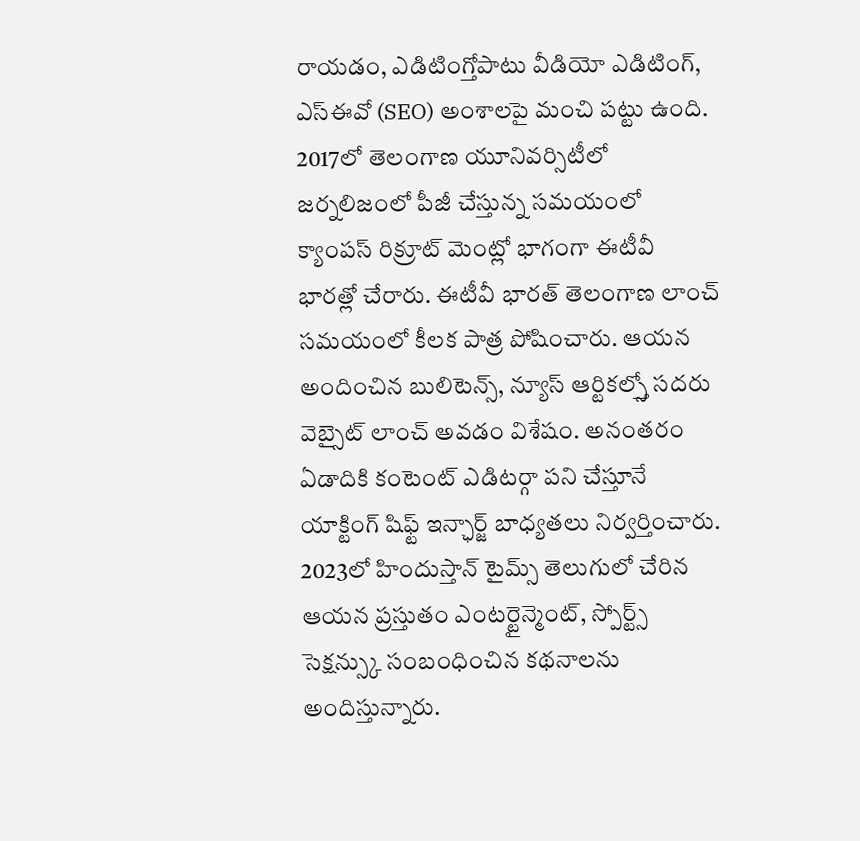రాయడం, ఎడిటింగ్తోపాటు వీడియో ఎడిటింగ్, ఎస్ఈవో (SEO) అంశాలపై మంచి పట్టు ఉంది. 2017లో తెలంగాణ యూనివర్సిటీలో జర్నలిజంలో పీజీ చేస్తున్న సమయంలో క్యాంపస్ రిక్రూట్ మెంట్లో భాగంగా ఈటీవీ భారత్లో చేరారు. ఈటీవీ భారత్ తెలంగాణ లాంచ్ సమయంలో కీలక పాత్ర పోషించారు. ఆయన అందించిన బులిటెన్స్, న్యూస్ ఆర్టికల్స్తో సదరు వెబ్సైట్ లాంచ్ అవడం విశేషం. అనంతరం ఏడాదికి కంటెంట్ ఎడిటర్గా పని చేస్తూనే యాక్టింగ్ షిఫ్ట్ ఇన్ఛార్జ్ బాధ్యతలు నిర్వర్తించారు. 2023లో హిందుస్తాన్ టైమ్స్ తెలుగులో చేరిన ఆయన ప్రస్తుతం ఎంటర్టైన్మెంట్, స్పోర్ట్స్ సెక్షన్స్కు సంబంధించిన కథనాలను అందిస్తున్నారు.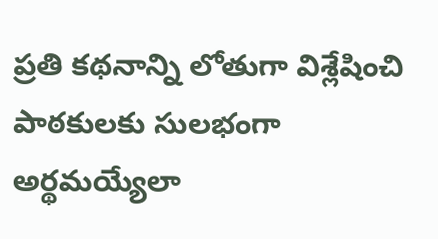ప్రతి కథనాన్ని లోతుగా విశ్లేషించి పాఠకులకు సులభంగా అర్థమయ్యేలా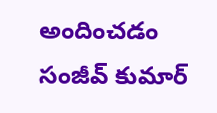అందించడం సంజీవ్ కుమార్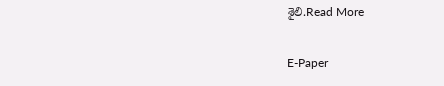శైలి.Read More

E-Paper